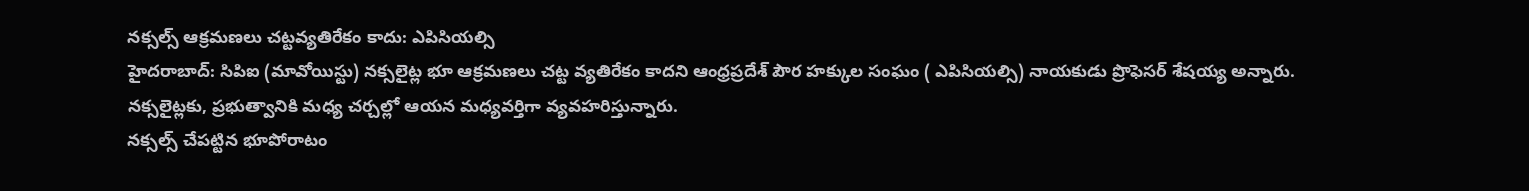నక్సల్స్ ఆక్రమణలు చట్టవ్యతిరేకం కాదు: ఎపిసియల్సి
హైదరాబాద్: సిపిఐ (మావోయిస్టు) నక్సలైట్ల భూ ఆక్రమణలు చట్ట వ్యతిరేకం కాదని ఆంధ్రప్రదేశ్ పౌర హక్కుల సంఘం ( ఎపిసియల్సి) నాయకుడు ప్రొఫెసర్ శేషయ్య అన్నారు. నక్సలైట్లకు, ప్రభుత్వానికి మధ్య చర్చల్లో ఆయన మధ్యవర్తిగా వ్యవహరిస్తున్నారు.
నక్సల్స్ చేపట్టిన భూపోరాటం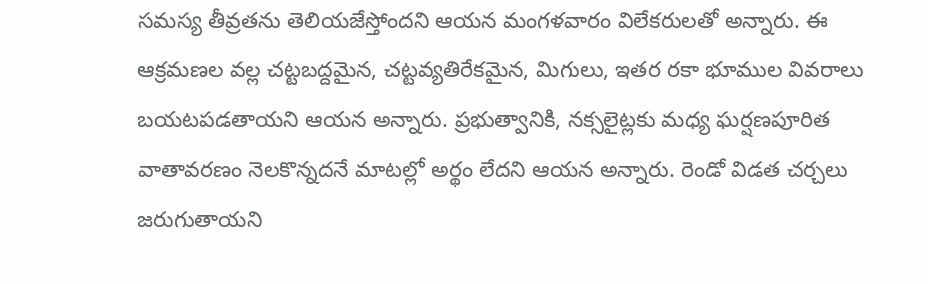సమస్య తీవ్రతను తెలియజేస్తోందని ఆయన మంగళవారం విలేకరులతో అన్నారు. ఈ ఆక్రమణల వల్ల చట్టబద్దమైన, చట్టవ్యతిరేకమైన, మిగులు, ఇతర రకా భూముల వివరాలు బయటపడతాయని ఆయన అన్నారు. ప్రభుత్వానికి, నక్సలైట్లకు మధ్య ఘర్షణపూరిత వాతావరణం నెలకొన్నదనే మాటల్లో అర్థం లేదని ఆయన అన్నారు. రెండో విడత చర్చలు జరుగుతాయని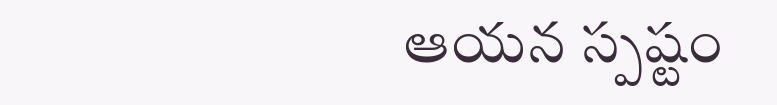ఆయన స్పష్టం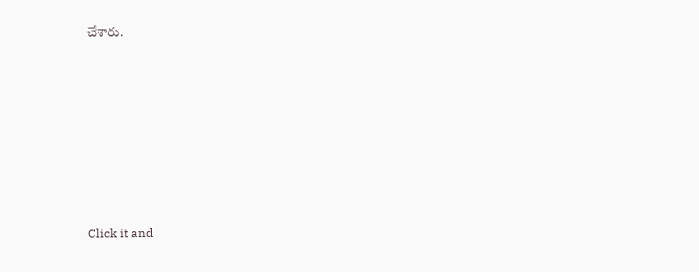చేశారు.











Click it and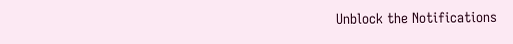Unblock the Notifications